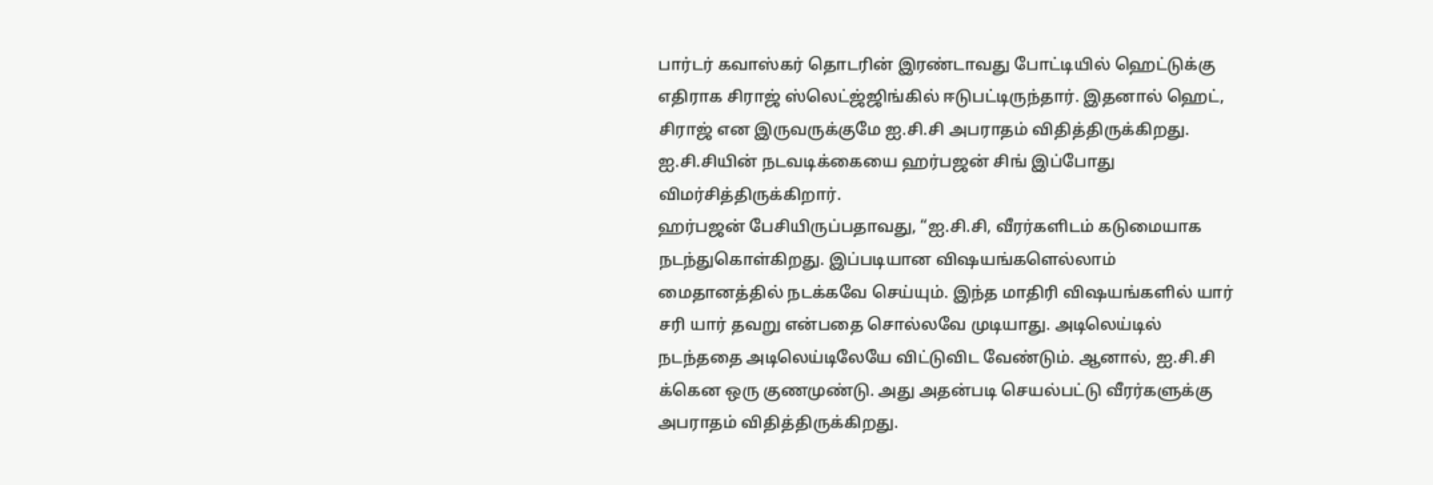பார்டர் கவாஸ்கர் தொடரின் இரண்டாவது போட்டியில் ஹெட்டுக்கு எதிராக சிராஜ் ஸ்லெட்ஜ்ஜிங்கில் ஈடுபட்டிருந்தார். இதனால் ஹெட், சிராஜ் என இருவருக்குமே ஐ.சி.சி அபராதம் விதித்திருக்கிறது. ஐ.சி.சியின் நடவடிக்கையை ஹர்பஜன் சிங் இப்போது விமர்சித்திருக்கிறார்.
ஹர்பஜன் பேசியிருப்பதாவது, “ஐ.சி.சி, வீரர்களிடம் கடுமையாக நடந்துகொள்கிறது. இப்படியான விஷயங்களெல்லாம் மைதானத்தில் நடக்கவே செய்யும். இந்த மாதிரி விஷயங்களில் யார் சரி யார் தவறு என்பதை சொல்லவே முடியாது. அடிலெய்டில் நடந்ததை அடிலெய்டிலேயே விட்டுவிட வேண்டும். ஆனால், ஐ.சி.சி க்கென ஒரு குணமுண்டு. அது அதன்படி செயல்பட்டு வீரர்களுக்கு அபராதம் விதித்திருக்கிறது.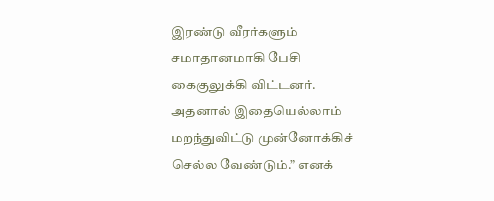இரண்டு வீரர்களும் சமாதானமாகி பேசி கைகுலுக்கி விட்டனர். அதனால் இதையெல்லாம் மறந்துவிட்டு முன்னோக்கிச் செல்ல வேண்டும்.” எனக்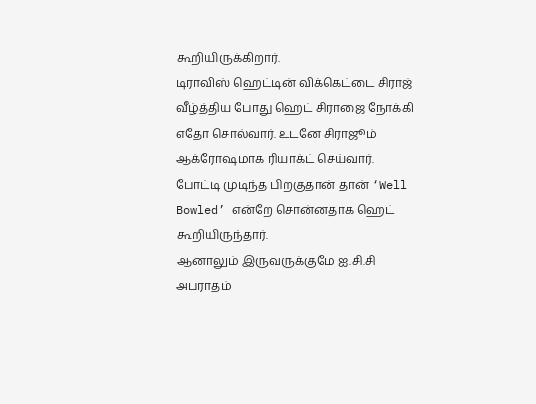கூறியிருக்கிறார்.
டிராவிஸ் ஹெட்டின் விக்கெட்டை சிராஜ் வீழ்த்திய போது ஹெட் சிராஜை நோக்கி எதோ சொல்வார். உடனே சிராஜூம் ஆக்ரோஷமாக ரியாக்ட் செய்வார். போட்டி முடிந்த பிறகுதான் தான் ‘Well Bowled’ என்றே சொன்னதாக ஹெட் கூறியிருந்தார்.
ஆனாலும் இருவருக்குமே ஐ.சி.சி அபராதம்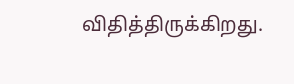விதித்திருக்கிறது.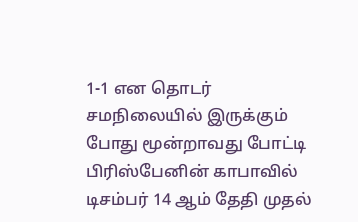1-1 என தொடர் சமநிலையில் இருக்கும் போது மூன்றாவது போட்டி பிரிஸ்பேனின் காபாவில் டிசம்பர் 14 ஆம் தேதி முதல்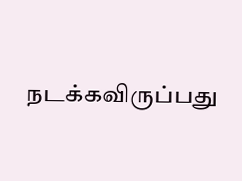நடக்கவிருப்பது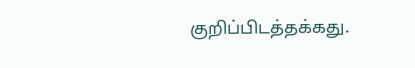குறிப்பிடத்தக்கது.